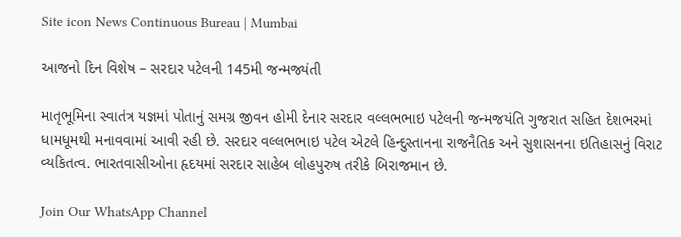Site icon News Continuous Bureau | Mumbai

આજનો દિન વિશેષ – સરદાર પટેલની 145મી જન્મજ્યંતી

માતૃભૂમિના સ્વાતંત્ર યજ્ઞમાં પોતાનું સમગ્ર જીવન હોમી દેનાર સરદાર વલ્લભભાઇ પટેલની જન્મજયંતિ ગુજરાત સહિત દેશભરમાં ધામધૂમથી મનાવવામાં આવી રહી છે. સરદાર વલ્લભભાઇ પટેલ એટલે હિન્દુસ્તાનના રાજનૈતિક અને સુશાસનના ઇતિહાસનું વિરાટ વ્યકિતત્વ. ભારતવાસીઓના હૃદયમાં સરદાર સાહેબ લોહપુરુષ તરીકે બિરાજમાન છે.

Join Our WhatsApp Channel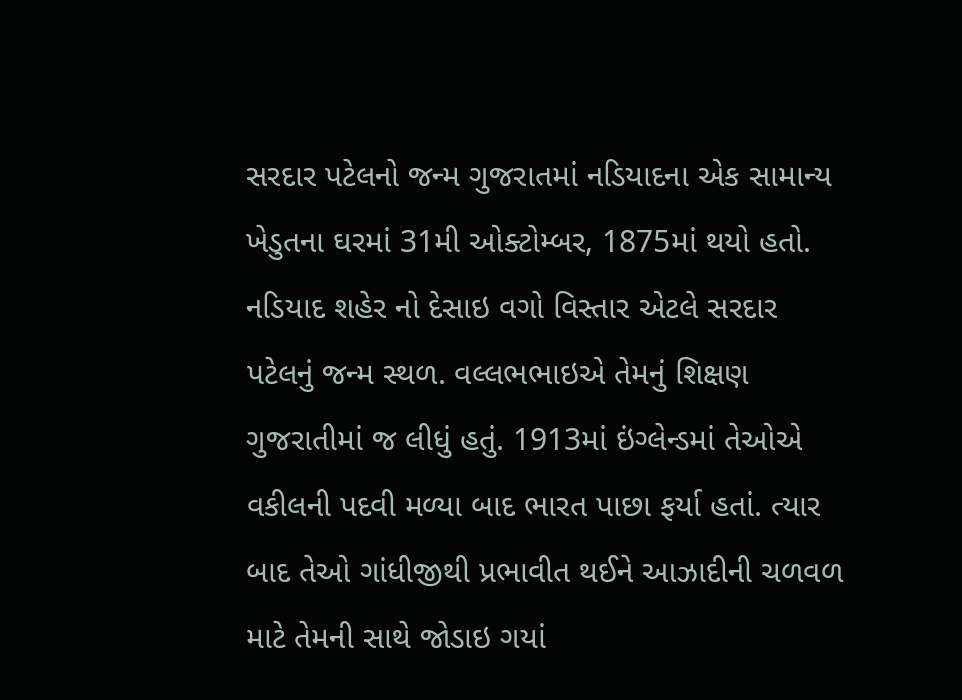સરદાર પટેલનો જન્મ ગુજરાતમાં નડિયાદના એક સામાન્ય ખેડુતના ઘરમાં 31મી ઓક્ટોમ્બર, 1875માં થયો હતો. નડિયાદ શહેર નો દેસાઇ વગો વિસ્તાર એટલે સરદાર પટેલનું જન્મ સ્થળ. વલ્લભભાઇએ તેમનું શિક્ષણ ગુજરાતીમાં જ લીધું હતું. 1913માં ઇંગ્લેન્ડમાં તેઓએ વકીલની પદવી મળ્યા બાદ ભારત પાછા ફર્યા હતાં. ત્યાર બાદ તેઓ ગાંધીજીથી પ્રભાવીત થઈને આઝાદીની ચળવળ માટે તેમની સાથે જોડાઇ ગયાં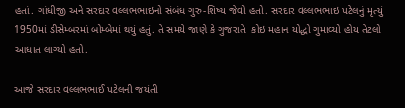હતાં. ગાંધીજી અને સરદાર વલ્લભભાઇનો સંબંધ ગુરુ-શિષ્ય જેવો હતો. સરદાર વલ્લભભાઇ પટેલનું મૃત્યું 1950માં ડીસેમ્બરમાં બોમ્બેમાં થયું હતું. તે સમયે જાણે કે ગુજરાતે  કોઇ મહાન યોદ્ધો ગુમાવ્યો હોય તેટલો આધાત લાગ્યો હતો.

આજે સરદાર વલ્લભભાઈ પટેલની જયંતી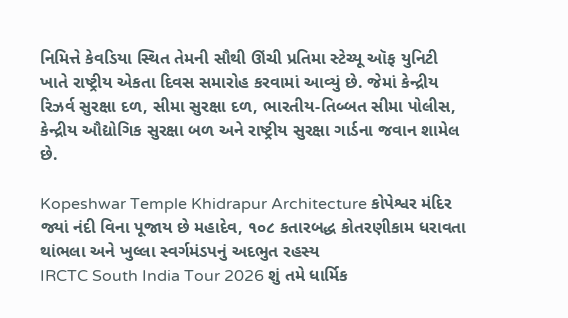નિમિત્તે કેવડિયા સ્થિત તેમની સૌથી ઊંચી પ્રતિમા સ્ટેચ્યૂ ઑફ યુનિટી ખાતે રાષ્ટ્રીય એકતા દિવસ સમારોહ કરવામાં આવ્યું છે. જેમાં કેન્દ્રીય રિઝર્વ સુરક્ષા દળ, સીમા સુરક્ષા દળ, ભારતીય-તિબ્બત સીમા પોલીસ, કેન્દ્રીય ઔદ્યોગિક સુરક્ષા બળ અને રાષ્ટ્રીય સુરક્ષા ગાર્ડના જવાન શામેલ છે.

Kopeshwar Temple Khidrapur Architecture કોપેશ્વર મંદિર જ્યાં નંદી વિના પૂજાય છે મહાદેવ, ૧૦૮ કતારબદ્ધ કોતરણીકામ ધરાવતા થાંભલા અને ખુલ્લા સ્વર્ગમંડપનું અદભુત રહસ્ય
IRCTC South India Tour 2026 શું તમે ધાર્મિક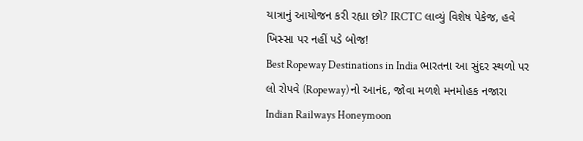યાત્રાનું આયોજન કરી રહ્યા છો? IRCTC લાવ્યું વિશેષ પેકેજ, હવે ખિસ્સા પર નહીં પડે બોજ!
Best Ropeway Destinations in India ભારતના આ સુંદર સ્થળો પર લો રોપવે (Ropeway) નો આનંદ, જોવા મળશે મનમોહક નજારા
Indian Railways Honeymoon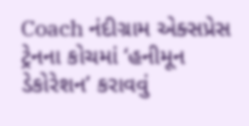Coach નંદીગ્રામ એક્સપ્રેસ ટ્રેનના કોચમાં ‘હનીમૂન ડેકોરેશન’ કરાવવું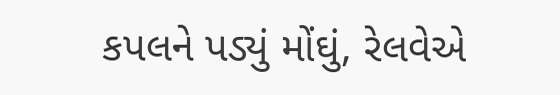કપલને પડ્યું મોંઘું, રેલવેએ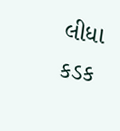લીધા કડક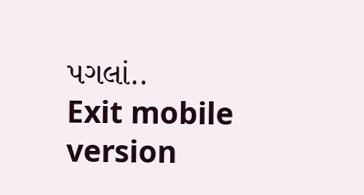પગલાં..
Exit mobile version